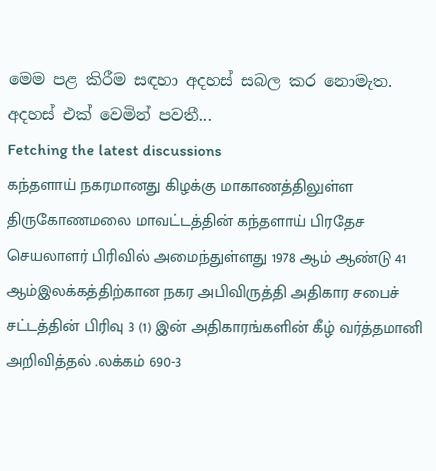මෙම පළ කිරීම සඳහා අදහස් සබල කර නොමැත.
අදහස් එක් වෙමින් පවතී...
Fetching the latest discussions
கந்தளாய் நகரமானது கிழக்கு மாகாணத்திலுள்ள திருகோணமலை மாவட்டத்தின் கந்தளாய் பிரதேச செயலாளர் பிரிவில் அமைந்துள்ளது 1978 ஆம் ஆண்டு 41 ஆம்இலக்கத்திற்கான நகர அபிவிருத்தி அதிகார சபைச் சட்டத்தின் பிரிவு 3 (1) இன் அதிகாரங்களின் கீழ் வர்த்தமானி அறிவித்தல் .லக்கம் 690-3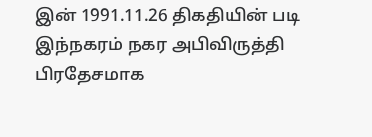இன் 1991.11.26 திகதியின் படி இந்நகரம் நகர அபிவிருத்தி பிரதேசமாக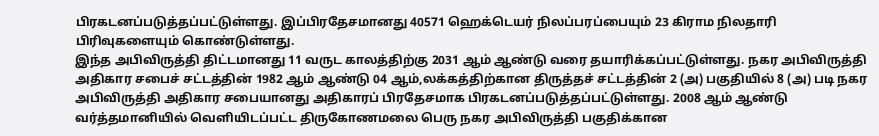பிரகடனப்படுத்தப்பட்டுள்ளது. இப்பிரதேசமானது 40571 ஹெக்டெயர் நிலப்பரப்பையும் 23 கிராம நிலதாரி பிரிவுகளையும் கொண்டுள்ளது.
இந்த அபிவிருத்தி திட்டமானது 11 வருட காலத்திற்கு 2031 ஆம் ஆண்டு வரை தயாரிக்கப்பட்டுள்ளது. நகர அபிவிருத்தி அதிகார சபைச் சட்டத்தின் 1982 ஆம் ஆண்டு 04 ஆம்,லக்கத்திற்கான திருத்தச் சட்டத்தின் 2 (அ) பகுதியில் 8 (அ) படி நகர அபிவிருத்தி அதிகார சபையானது அதிகாரப் பிரதேசமாக பிரகடனப்படுத்தப்பட்டுள்ளது. 2008 ஆம் ஆண்டு வர்த்தமானியில் வெளியிடப்பட்ட திருகோணமலை பெரு நகர அபிவிருத்தி பகுதிக்கான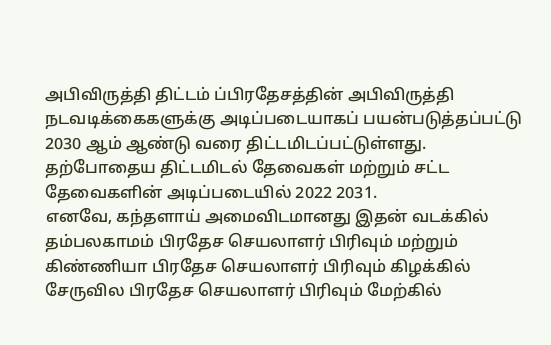அபிவிருத்தி திட்டம் ப்பிரதேசத்தின் அபிவிருத்தி நடவடிக்கைகளுக்கு அடிப்படையாகப் பயன்படுத்தப்பட்டு 2030 ஆம் ஆண்டு வரை திட்டமிடப்பட்டுள்ளது. தற்போதைய திட்டமிடல் தேவைகள் மற்றும் சட்ட தேவைகளின் அடிப்படையில் 2022 2031.
எனவே, கந்தளாய் அமைவிடமானது இதன் வடக்கில் தம்பலகாமம் பிரதேச செயலாளர் பிரிவும் மற்றும் கிண்ணியா பிரதேச செயலாளர் பிரிவும் கிழக்கில் சேருவில பிரதேச செயலாளர் பிரிவும் மேற்கில்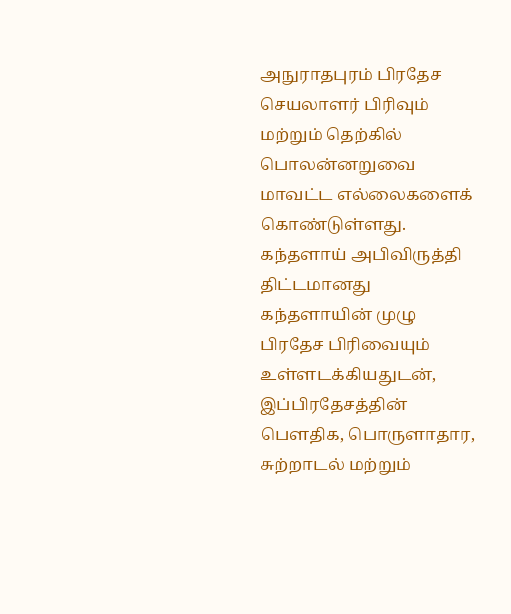அநுராதபுரம் பிரதேச செயலாளர் பிரிவும் மற்றும் தெற்கில் பொலன்னறுவை மாவட்ட எல்லைகளைக் கொண்டுள்ளது.
கந்தளாய் அபிவிருத்தி திட்டமானது கந்தளாயின் முழு பிரதேச பிரிவையும் உள்ளடக்கியதுடன், இப்பிரதேசத்தின் பௌதிக, பொருளாதார, சுற்றாடல் மற்றும்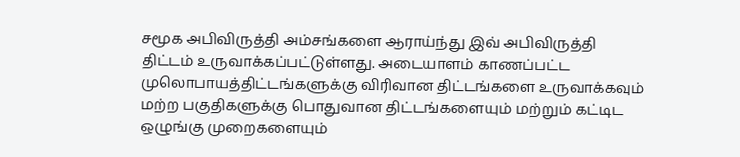சமூக அபிவிருத்தி அம்சங்களை ஆராய்ந்து இவ் அபிவிருத்தி திட்டம் உருவாக்கப்பட்டுள்ளது. அடையாளம் காணப்பட்ட முலொபாயத்திட்டங்களுக்கு விரிவான திட்டங்களை உருவாக்கவும் மற்ற பகுதிகளுக்கு பொதுவான திட்டங்களையும் மற்றும் கட்டிட ஒழுங்கு முறைகளையும்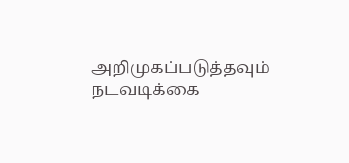அறிமுகப்படுத்தவும் நடவடிக்கை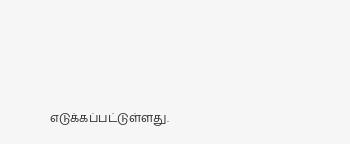எடுக்கப்பட்டுள்ளது.